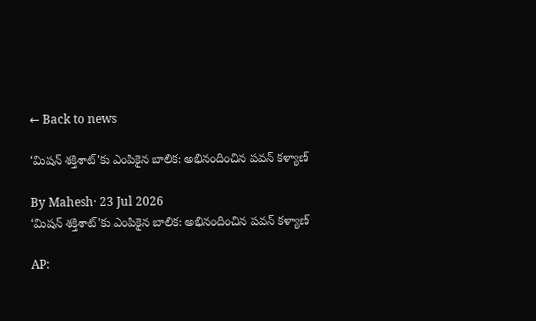← Back to news

‘మిషన్ శక్తిశాట్'కు ఎంపికైన బాలిక: అభినందించిన పవన్ కళ్యాణ్

By Mahesh· 23 Jul 2026
‘మిషన్ శక్తిశాట్'కు ఎంపికైన బాలిక: అభినందించిన పవన్ కళ్యాణ్

AP: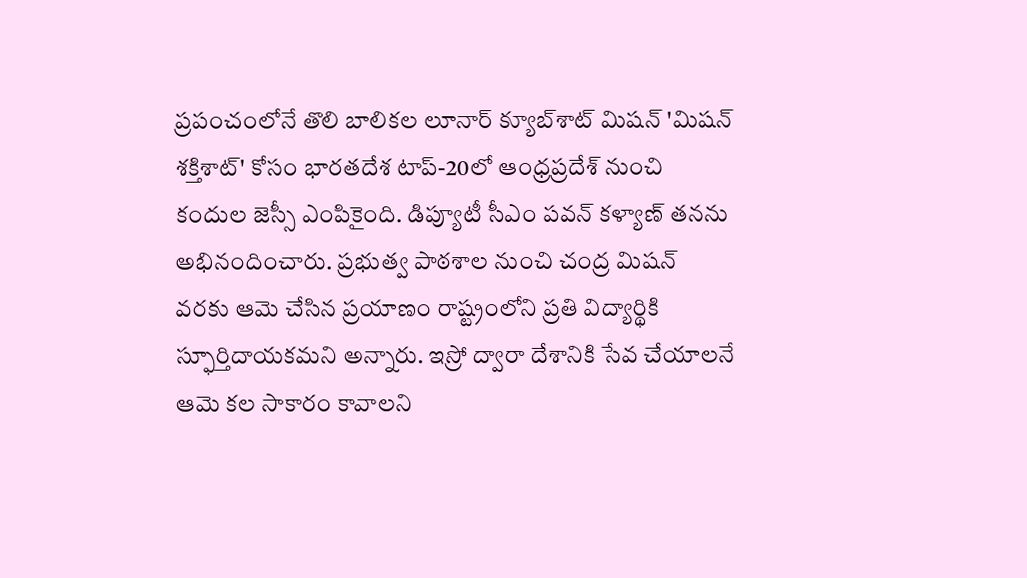ప్రపంచంలోనే తొలి బాలికల లూనార్ క్యూబ్‌శాట్ మిషన్ 'మిషన్ శక్తిశాట్' కోసం భారతదేశ టాప్-20లో ఆంధ్రప్రదేశ్ నుంచి కందుల జెస్సీ ఎంపికైంది. డిప్యూటీ సీఎం పవన్ కళ్యాణ్ తనను అభినందించారు. ప్రభుత్వ పాఠశాల నుంచి చంద్ర మిషన్ వరకు ఆమె చేసిన ప్రయాణం రాష్ట్రంలోని ప్రతి విద్యార్థికి స్ఫూర్తిదాయకమని అన్నారు. ఇస్రో ద్వారా దేశానికి సేవ చేయాలనే ఆమె కల సాకారం కావాలని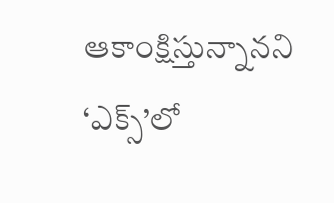ఆకాంక్షిస్తున్నానని ‘ఎక్స్‌’లో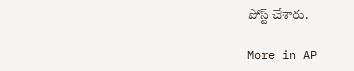పోస్ట్ చేశారు.

More in AP